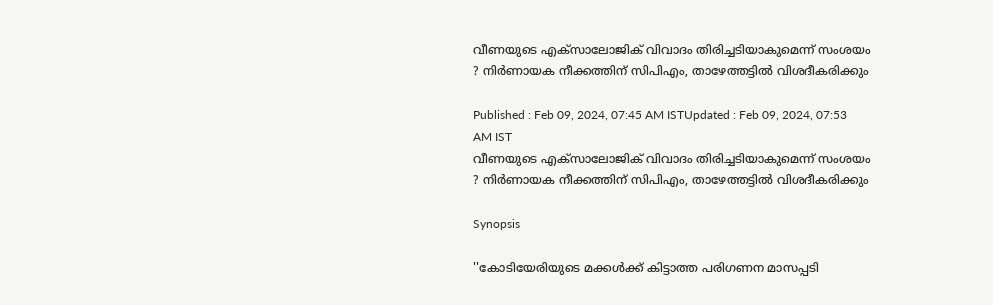വീണയുടെ എക്സാലോജിക് വിവാദം തിരിച്ചടിയാകുമെന്ന് സംശയം ? നിർണായക നീക്കത്തിന് സിപിഎം, താഴേത്തട്ടിൽ വിശദീകരിക്കും

Published : Feb 09, 2024, 07:45 AM ISTUpdated : Feb 09, 2024, 07:53 AM IST
വീണയുടെ എക്സാലോജിക് വിവാദം തിരിച്ചടിയാകുമെന്ന് സംശയം ? നിർണായക നീക്കത്തിന് സിപിഎം, താഴേത്തട്ടിൽ വിശദീകരിക്കും

Synopsis

''കോടിയേരിയുടെ മക്കൾക്ക് കിട്ടാത്ത പരിഗണന മാസപ്പടി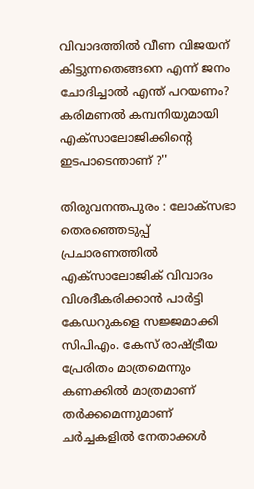വിവാദത്തിൽ വീണ വിജയന് കിട്ടുന്നതെങ്ങനെ എന്ന് ജനം ചോദിച്ചാൽ എന്ത് പറയണം? കരിമണൽ കമ്പനിയുമായി എക്സാലോജിക്കിന്‍റെ ഇടപാടെന്താണ് ?''

തിരുവനന്തപുരം : ലോക്സഭാ തെരഞ്ഞെടുപ്പ് പ്രചാരണത്തിൽ എക്സാലോജിക് വിവാദം വിശദീകരിക്കാൻ പാര്‍ട്ടി കേഡറുകളെ സജ്ജമാക്കി സിപിഎം. കേസ് രാഷ്ട്രീയ പ്രേരിതം മാത്രമെന്നും കണക്കിൽ മാത്രമാണ് തർക്കമെന്നുമാണ് ചർച്ചകളിൽ നേതാക്കൾ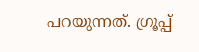പറയുന്നത്. ഗ്രൂപ്പ്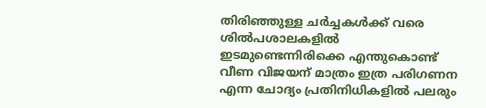തിരിഞ്ഞുള്ള ചര്‍ച്ചകൾക്ക് വരെ ശിൽപശാലകളിൽ ഇടമുണ്ടെന്നിരിക്കെ എന്തുകൊണ്ട് വീണ വിജയന് മാത്രം ഇത്ര പരിഗണന എന്ന ചോദ്യം പ്രതിനിധികളിൽ പലരും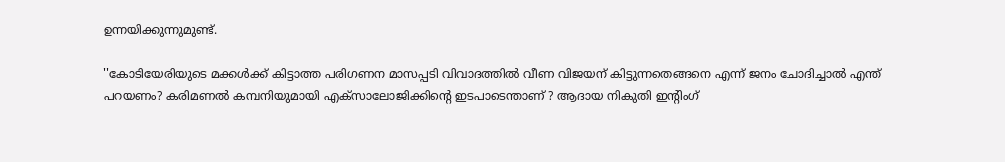ഉന്നയിക്കുന്നുമുണ്ട്.

''കോടിയേരിയുടെ മക്കൾക്ക് കിട്ടാത്ത പരിഗണന മാസപ്പടി വിവാദത്തിൽ വീണ വിജയന് കിട്ടുന്നതെങ്ങനെ എന്ന് ജനം ചോദിച്ചാൽ എന്ത് പറയണം? കരിമണൽ കമ്പനിയുമായി എക്സാലോജിക്കിന്‍റെ ഇടപാടെന്താണ് ? ആദായ നികുതി ഇന്‍റിംഗ്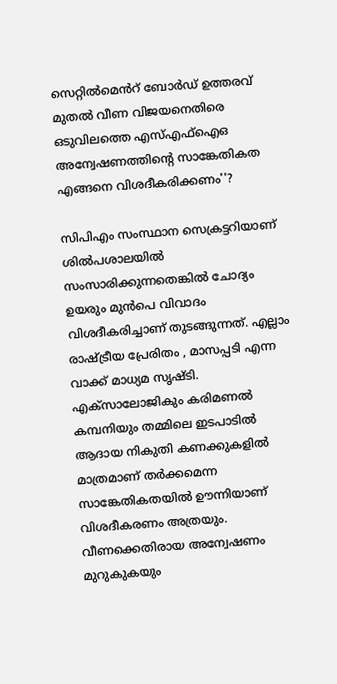സെറ്റിൽമെൻറ് ബോർഡ് ഉത്തരവ് മുതൽ വീണ വിജയനെതിരെ ഒടുവിലത്തെ എസ്എഫ്ഐഒ അന്വേഷണത്തിന്‍റെ സാങ്കേതികത എങ്ങനെ വിശദീകരിക്കണം''?

സിപിഎം സംസ്ഥാന സെക്രട്ടറിയാണ് ശിൽപശാലയിൽ സംസാരിക്കുന്നതെങ്കിൽ ചോദ്യം ഉയരും മുൻപെ വിവാദം വിശദീകരിച്ചാണ് തുടങ്ങുന്നത്. എല്ലാം രാഷ്ട്രീയ പ്രേരിതം , മാസപ്പടി എന്ന വാക്ക് മാധ്യമ സൃഷ്ടി. എക്സാലോജികും കരിമണൽ കമ്പനിയും തമ്മിലെ ഇടപാടിൽ ആദായ നികുതി കണക്കുകളിൽ മാത്രമാണ് തര്‍ക്കമെന്ന സാങ്കേതികതയിൽ ഊന്നിയാണ് വിശദീകരണം അത്രയും. വീണക്കെതിരായ അന്വേഷണം മുറുകുകയും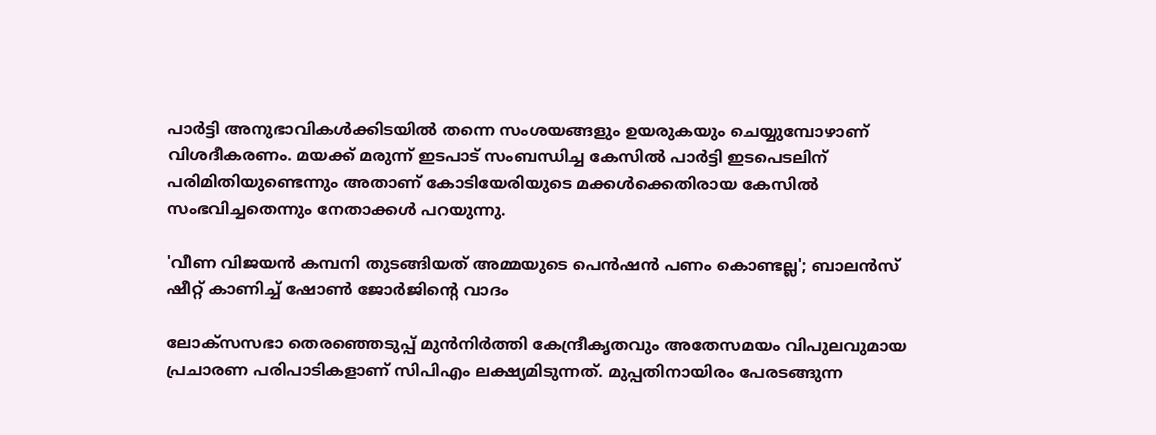പാർട്ടി അനുഭാവികൾക്കിടയിൽ തന്നെ സംശയങ്ങളും ഉയരുകയും ചെയ്യുമ്പോഴാണ് വിശദീകരണം. മയക്ക് മരുന്ന് ഇടപാട് സംബന്ധിച്ച കേസിൽ പാര്‍ട്ടി ഇടപെടലിന് പരിമിതിയുണ്ടെന്നും അതാണ് കോടിയേരിയുടെ മക്കൾക്കെതിരായ കേസിൽ സംഭവിച്ചതെന്നും നേതാക്കൾ പറയുന്നു.

'വീണ വിജയൻ കമ്പനി തുടങ്ങിയത് അമ്മയുടെ പെൻഷൻ പണം കൊണ്ടല്ല'; ബാലൻസ് ഷീറ്റ് കാണിച്ച് ഷോണ്‍ ജോര്‍ജിന്‍റെ വാദം

ലോക്സസഭാ തെരഞ്ഞെടുപ്പ് മുൻനിര്‍ത്തി കേന്ദ്രീകൃതവും അതേസമയം വിപുലവുമായ പ്രചാരണ പരിപാടികളാണ് സിപിഎം ലക്ഷ്യമിടുന്നത്. മുപ്പതിനായിരം പേരടങ്ങുന്ന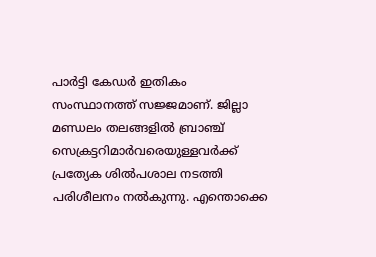പാര്‍ട്ടി കേഡര്‍ ഇതികം സംസ്ഥാനത്ത് സജ്ജമാണ്. ജില്ലാ മണ്ഡലം തലങ്ങളിൽ ബ്രാഞ്ച് സെക്രട്ടറിമാര്‍വരെയുള്ളവര്‍ക്ക് പ്രത്യേക ശിൽപശാല നടത്തി പരിശീലനം നൽകുന്നു. എന്തൊക്കെ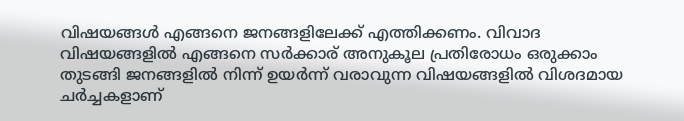വിഷയങ്ങൾ എങ്ങനെ ജനങ്ങളിലേക്ക് എത്തിക്കണം. വിവാദ വിഷയങ്ങളിൽ എങ്ങനെ സര്‍ക്കാര് അനുകൂല പ്രതിരോധം ഒരുക്കാം തുടങ്ങി ജനങ്ങളിൽ നിന്ന് ഉയര്‍ന്ന് വരാവുന്ന വിഷയങ്ങളിൽ വിശദമായ ചര്‍ച്ചകളാണ്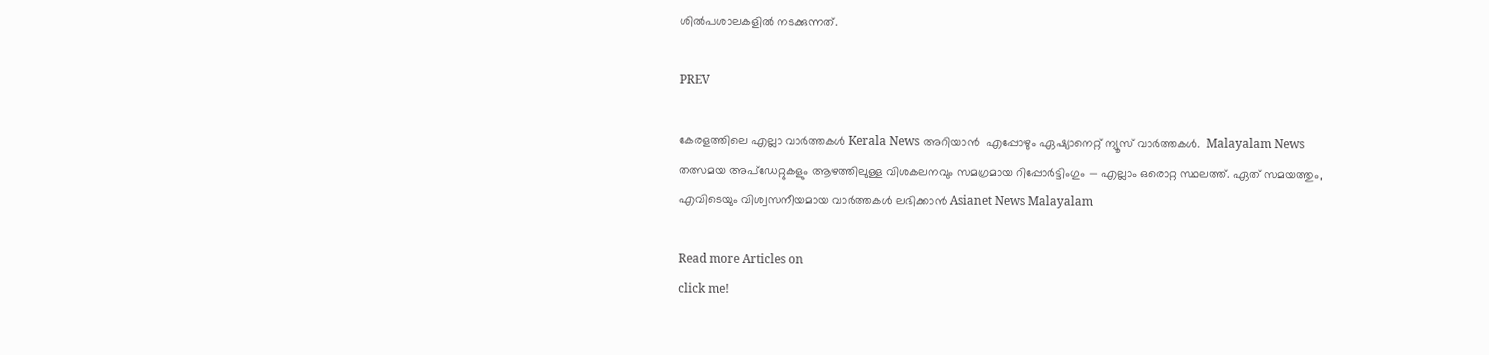ശിൽപശാലകളിൽ നടക്കുന്നത്.

PREV

കേരളത്തിലെ എല്ലാ വാർത്തകൾ Kerala News അറിയാൻ  എപ്പോഴും ഏഷ്യാനെറ്റ് ന്യൂസ് വാർത്തകൾ.  Malayalam News   തത്സമയ അപ്‌ഡേറ്റുകളും ആഴത്തിലുള്ള വിശകലനവും സമഗ്രമായ റിപ്പോർട്ടിംഗും — എല്ലാം ഒരൊറ്റ സ്ഥലത്ത്. ഏത് സമയത്തും, എവിടെയും വിശ്വസനീയമായ വാർത്തകൾ ലഭിക്കാൻ Asianet News Malayalam

Read more Articles on
click me!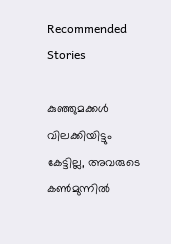Recommended Stories

കുഞ്ഞുമക്കൾ വിലക്കിയിട്ടും കേട്ടില്ല, അവരുടെ കണ്‍മുന്നിൽ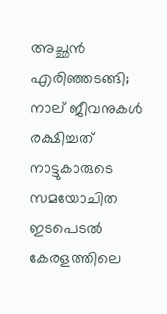അച്ഛൻ എരിഞ്ഞടങ്ങി; നാല് ജീവനുകൾ രക്ഷിച്ചത് നാട്ടുകാരുടെ സമയോചിത ഇടപെടൽ
കേരളത്തിലെ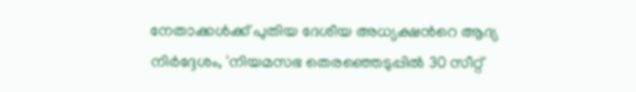നേതാക്കൾക്ക് പുതിയ ദേശീയ അധ്യക്ഷന്‍റെ ആദ്യ നിർദ്ദേശം, 'നിയമസഭ തെരഞ്ഞെടുപ്പിൽ 30 സീറ്റ്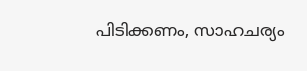പിടിക്കണം, സാഹചര്യം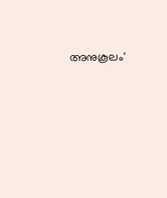അനുകൂലം'